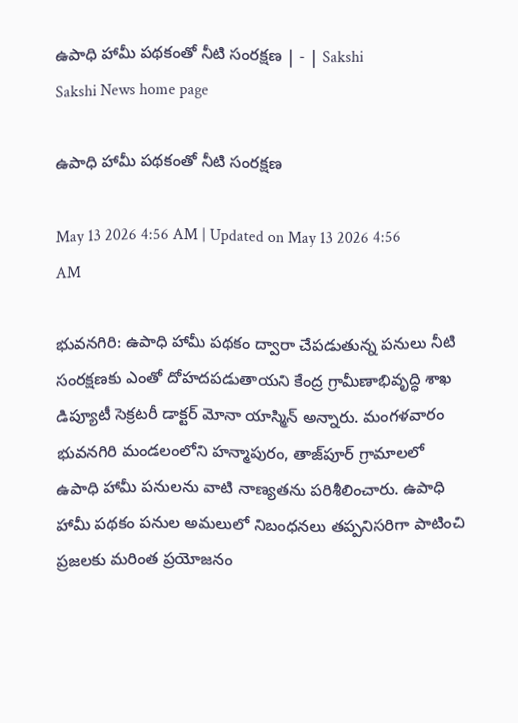ఉపాధి హామీ పథకంతో నీటి సంరక్షణ | - | Sakshi
Sakshi News home page

ఉపాధి హామీ పథకంతో నీటి సంరక్షణ

May 13 2026 4:56 AM | Updated on May 13 2026 4:56 AM

భువనగిరి: ఉపాధి హామీ పథకం ద్వారా చేపడుతున్న పనులు నీటి సంరక్షణకు ఎంతో దోహదపడుతాయని కేంద్ర గ్రామీణాభివృద్ధి శాఖ డిప్యూటీ సెక్రటరీ డాక్టర్‌ మోనా యాస్మిన్‌ అన్నారు. మంగళవారం భువనగిరి మండలంలోని హన్మాపురం, తాజ్‌పూర్‌ గ్రామాలలో ఉపాధి హామీ పనులను వాటి నాణ్యతను పరిశీలించారు. ఉపాధి హామీ పథకం పనుల అమలులో నిబంధనలు తప్పనిసరిగా పాటించి ప్రజలకు మరింత ప్రయోజనం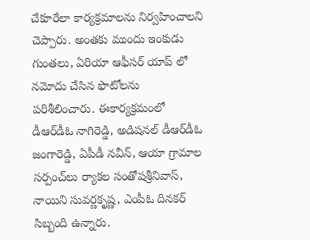చేకూరేలా కార్యక్రమాలను నిర్వహించాలని చెప్పారు. అంతకు ముందు ఇంకుడు గుంతలు, ఏరియా ఆఫీసర్‌ యాప్‌ లో నమోదు చేసిన ఫొటోలను పరిశీలించారు. ఈకార్యక్రమంలో డీఆర్‌డీఓ నాగిరెడ్డి, అడిషనల్‌ డీఆర్‌డీఓ జంగారెడ్డి, ఏపీడీ నవీన్‌, ఆయా గ్రామాల సర్పంచ్‌లు ర్యాకల సంతోషశ్రీనివాస్‌, నాయిని సువర్ణకృష్ణ, ఎంపీఓ దినకర్‌ సిబ్బంది ఉన్నారు.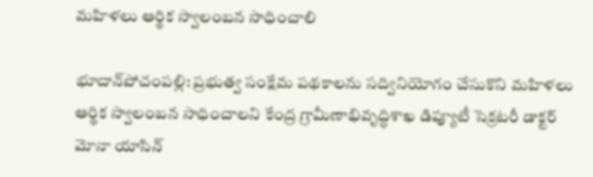మహిళలు ఆర్థిక స్వాలంబన సాధించాలి

భూదాన్‌పోచంపల్లి: ప్రభుత్వ సంక్షేమ పథకాలను సద్వినియోగం చేసుకొని మహిళలు ఆర్థిక స్వాలంబన సాధించాలని కేంద్ర గ్రామీణాభివృద్ధిశాఖ డిప్యూటీ సెక్రటరీ డాక్టర్‌ మోనా యాసిన్‌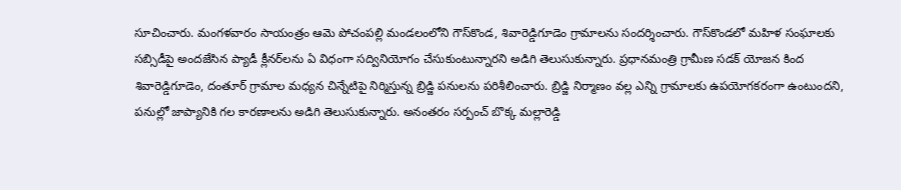సూచించారు. మంగళవారం సాయంత్రం ఆమె పోచంపల్లి మండలంలోని గౌస్‌కొండ, శివారెడ్డిగూడెం గ్రామాలను సందర్శించారు. గౌస్‌కొండలో మహిళ సంఘాలకు సబ్సిడీపై అందజేసిన ప్యాడీ క్లీనర్‌లను ఏ విధంగా సద్వినియోగం చేసుకుంటున్నారని అడిగి తెలుసుకున్నారు. ప్రధానమంత్రి గ్రామీణ సడక్‌ యోజన కింద శివారెడ్డిగూడెం, దంతూర్‌ గ్రామాల మధ్యన చిన్నేటిపై నిర్మిస్తున్న బ్రిడ్జి పనులను పరిశీలించారు. బ్రిడ్జి నిర్మాణం వల్ల ఎన్ని గ్రామాలకు ఉపయోగకరంగా ఉంటుందని, పనుల్లో జాప్యానికి గల కారణాలను అడిగి తెలుసుకున్నారు. అనంతరం సర్పంచ్‌ బొక్క మల్లారెడ్డి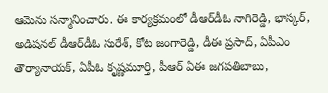ఆమెను సన్మానించారు. ఈ కార్యక్రమంలో డీఆర్‌డీఓ నాగిరెడ్డి, భాస్కర్‌, అడిషనల్‌ డీఆర్‌డీఓ సురేశ్‌, కోట జంగారెడ్డి, డీఈ ప్రసాద్‌, ఏపీఎం తౌర్యానాయక్‌, ఏపీఓ కృష్ణమూర్తి, పీఆర్‌ ఏఈ జగపతిబాబు,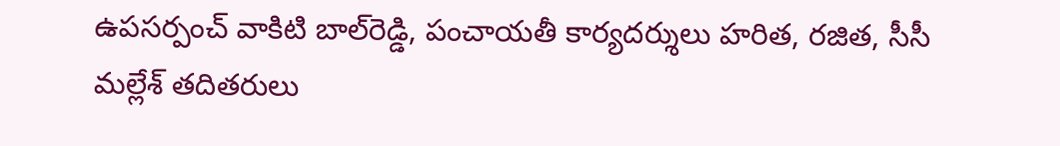ఉపసర్పంచ్‌ వాకిటి బాల్‌రెడ్డి, పంచాయతీ కార్యదర్శులు హరిత, రజిత, సీసీ మల్లేశ్‌ తదితరులు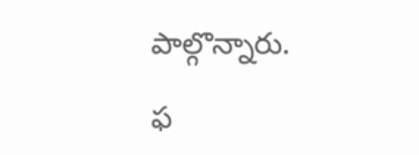పాల్గొన్నారు.

ఫ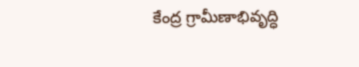కేంద్ర గ్రామీణాభివృద్ధి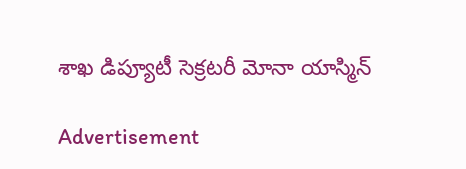శాఖ డిప్యూటీ సెక్రటరీ మోనా యాస్మిన్‌

Advertisement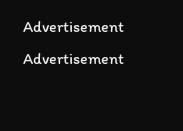Advertisement
Advertisement